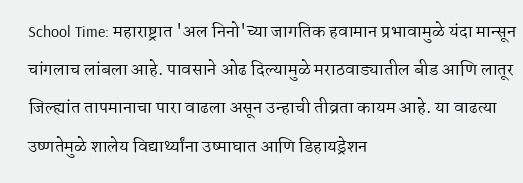School Time: महाराष्ट्रात 'अल निनो'च्या जागतिक हवामान प्रभावामुळे यंदा मान्सून चांगलाच लांबला आहे. पावसाने ओढ दिल्यामुळे मराठवाड्यातील बीड आणि लातूर जिल्ह्यांत तापमानाचा पारा वाढला असून उन्हाची तीव्रता कायम आहे. या वाढत्या उष्णतेमुळे शालेय विद्यार्थ्यांना उष्माघात आणि डिहायड्रेशन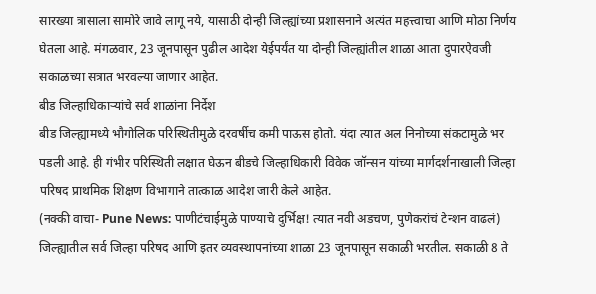सारख्या त्रासाला सामोरे जावे लागू नये, यासाठी दोन्ही जिल्ह्यांच्या प्रशासनाने अत्यंत महत्त्वाचा आणि मोठा निर्णय घेतला आहे. मंगळवार, 23 जूनपासून पुढील आदेश येईपर्यंत या दोन्ही जिल्ह्यांतील शाळा आता दुपारऐवजी सकाळच्या सत्रात भरवल्या जाणार आहेत.
बीड जिल्हाधिकाऱ्यांचे सर्व शाळांना निर्देश
बीड जिल्ह्यामध्ये भौगोलिक परिस्थितीमुळे दरवर्षीच कमी पाऊस होतो. यंदा त्यात अल निनोच्या संकटामुळे भर पडली आहे. ही गंभीर परिस्थिती लक्षात घेऊन बीडचे जिल्हाधिकारी विवेक जॉन्सन यांच्या मार्गदर्शनाखाली जिल्हा परिषद प्राथमिक शिक्षण विभागाने तात्काळ आदेश जारी केले आहेत.
(नक्की वाचा- Pune News: पाणीटंचाईमुळे पाण्याचे दुर्भिक्ष! त्यात नवी अडचण, पुणेकरांचं टेन्शन वाढलं)
जिल्ह्यातील सर्व जिल्हा परिषद आणि इतर व्यवस्थापनांच्या शाळा 23 जूनपासून सकाळी भरतील. सकाळी 8 ते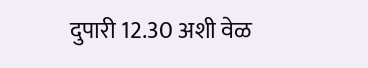दुपारी 12.30 अशी वेळ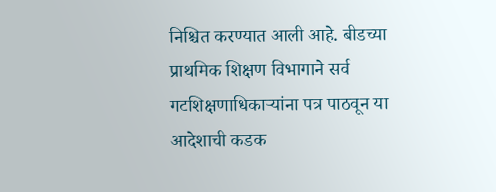निश्चित करण्यात आली आहे. बीडच्या प्राथमिक शिक्षण विभागाने सर्व गटशिक्षणाधिकाऱ्यांना पत्र पाठवून या आदेशाची कडक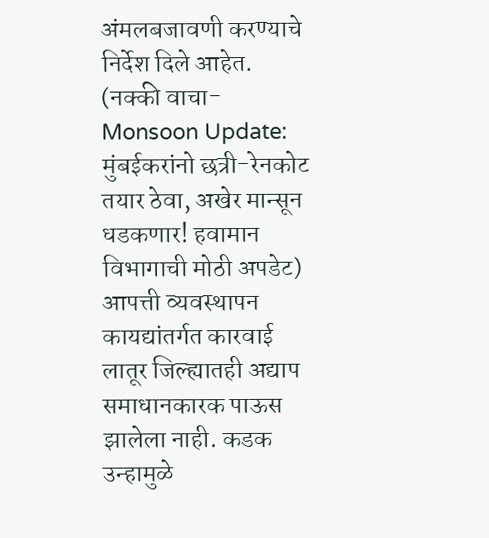अंमलबजावणी करण्याचे निर्देश दिले आहेत.
(नक्की वाचा- Monsoon Update: मुंबईकरांनो छत्री-रेनकोट तयार ठेवा, अखेर मान्सून धडकणार! हवामान विभागाची मोठी अपडेट)
आपत्ती व्यवस्थापन कायद्यांतर्गत कारवाई
लातूर जिल्ह्यातही अद्याप समाधानकारक पाऊस झालेला नाही. कडक उन्हामुळे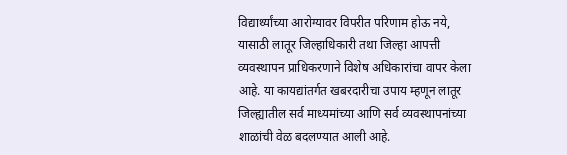विद्यार्थ्यांच्या आरोग्यावर विपरीत परिणाम होऊ नये, यासाठी लातूर जिल्हाधिकारी तथा जिल्हा आपत्ती व्यवस्थापन प्राधिकरणाने विशेष अधिकारांचा वापर केला आहे. या कायद्यांतर्गत खबरदारीचा उपाय म्हणून लातूर जिल्ह्यातील सर्व माध्यमांच्या आणि सर्व व्यवस्थापनांच्या शाळांची वेळ बदलण्यात आली आहे.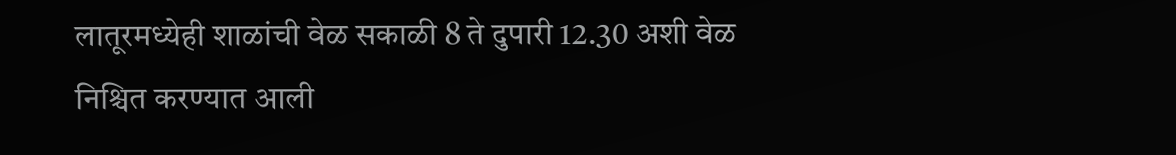लातूरमध्येही शाळांची वेळ सकाळी 8 ते दुपारी 12.30 अशी वेळ निश्चित करण्यात आली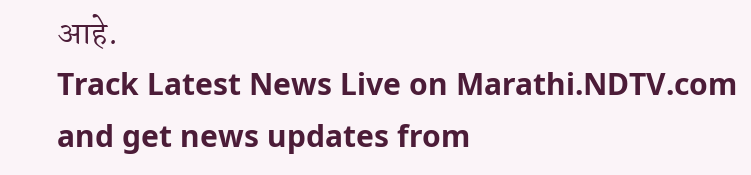आहे.
Track Latest News Live on Marathi.NDTV.com and get news updates from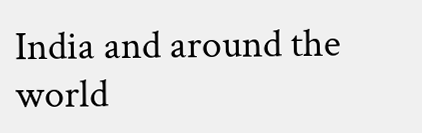India and around the world